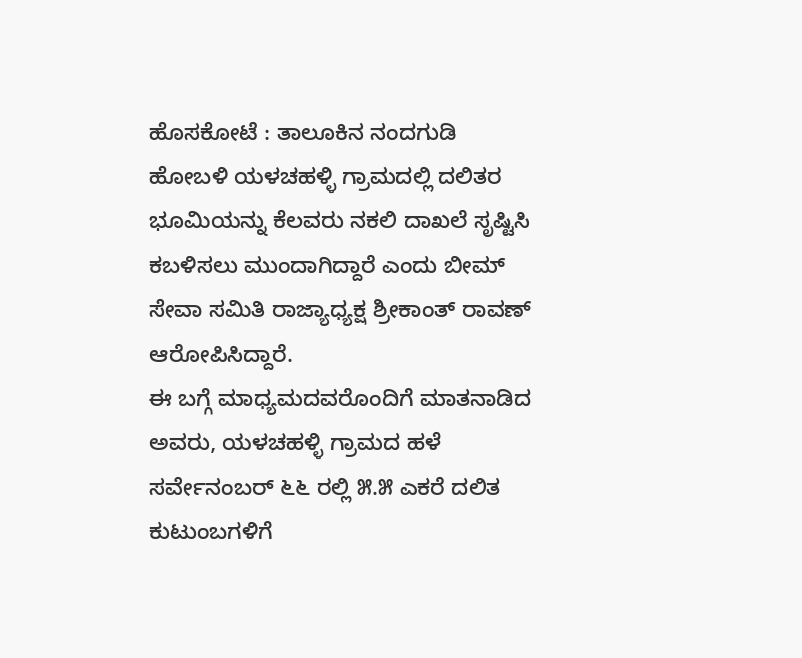ಹೊಸಕೋಟೆ : ತಾಲೂಕಿನ ನಂದಗುಡಿ ಹೋಬಳಿ ಯಳಚಹಳ್ಳಿ ಗ್ರಾಮದಲ್ಲಿ ದಲಿತರ ಭೂಮಿಯನ್ನು ಕೆಲವರು ನಕಲಿ ದಾಖಲೆ ಸೃಷ್ಟಿಸಿ ಕಬಳಿಸಲು ಮುಂದಾಗಿದ್ದಾರೆ ಎಂದು ಬೀಮ್ ಸೇವಾ ಸಮಿತಿ ರಾಜ್ಯಾಧ್ಯಕ್ಷ ಶ್ರೀಕಾಂತ್ ರಾವಣ್ ಆರೋಪಿಸಿದ್ದಾರೆ.
ಈ ಬಗ್ಗೆ ಮಾಧ್ಯಮದವರೊಂದಿಗೆ ಮಾತನಾಡಿದ ಅವರು, ಯಳಚಹಳ್ಳಿ ಗ್ರಾಮದ ಹಳೆ ಸರ್ವೇನಂಬರ್ ೬೬ ರಲ್ಲಿ ೫.೫ ಎಕರೆ ದಲಿತ ಕುಟುಂಬಗಳಿಗೆ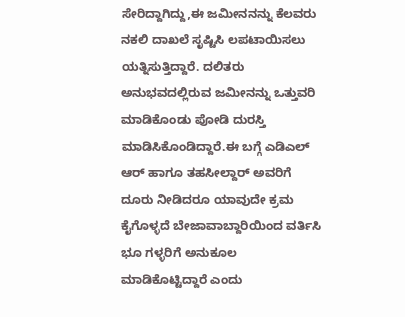ಸೇರಿದ್ದಾಗಿದ್ದು,ಈ ಜಮೀನನನ್ನು ಕೆಲವರು ನಕಲಿ ದಾಖಲೆ ಸೃಷ್ಟಿಸಿ ಲಪಟಾಯಿಸಲು ಯತ್ನಿಸುತ್ತಿದ್ದಾರೆ. ದಲಿತರು ಅನುಭವದಲ್ಲಿರುವ ಜಮೀನನ್ನು ಒತ್ತುವರಿ ಮಾಡಿಕೊಂಡು ಪೋಡಿ ದುರಸ್ತಿ ಮಾಡಿಸಿಕೊಂಡಿದ್ದಾರೆ.ಈ ಬಗ್ಗೆ ಎಡಿಎಲ್ ಆರ್ ಹಾಗೂ ತಹಸೀಲ್ದಾರ್ ಅವರಿಗೆ ದೂರು ನೀಡಿದರೂ ಯಾವುದೇ ಕ್ರಮ ಕೈಗೊಳ್ಳದೆ ಬೇಜಾವಾಬ್ದಾರಿಯಿಂದ ವರ್ತಿಸಿ ಭೂ ಗಳ್ಳರಿಗೆ ಅನುಕೂಲ ಮಾಡಿಕೊಟ್ಟಿದ್ದಾರೆ ಎಂದು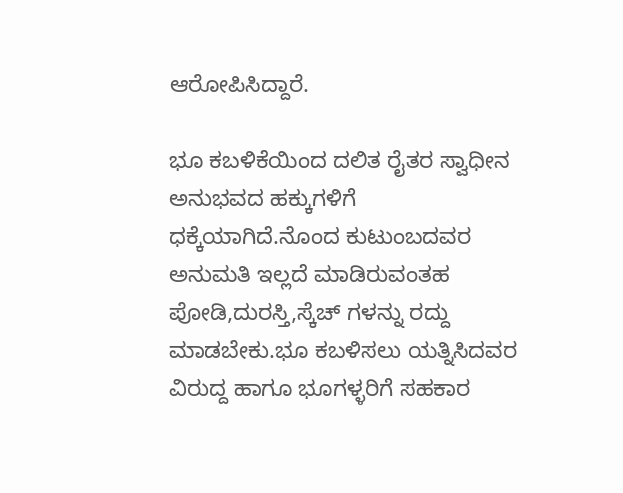ಆರೋಪಿಸಿದ್ದಾರೆ.

ಭೂ ಕಬಳಿಕೆಯಿಂದ ದಲಿತ ರೈತರ ಸ್ವಾಧೀನ ಅನುಭವದ ಹಕ್ಕುಗಳಿಗೆ ಧಕ್ಕೆಯಾಗಿದೆ.ನೊಂದ ಕುಟುಂಬದವರ ಅನುಮತಿ ಇಲ್ಲದೆ ಮಾಡಿರುವಂತಹ ಪೋಡಿ,ದುರಸ್ತಿ,ಸ್ಕೆಚ್ ಗಳನ್ನು ರದ್ದು ಮಾಡಬೇಕು.ಭೂ ಕಬಳಿಸಲು ಯತ್ನಿಸಿದವರ ವಿರುದ್ದ ಹಾಗೂ ಭೂಗಳ್ಳರಿಗೆ ಸಹಕಾರ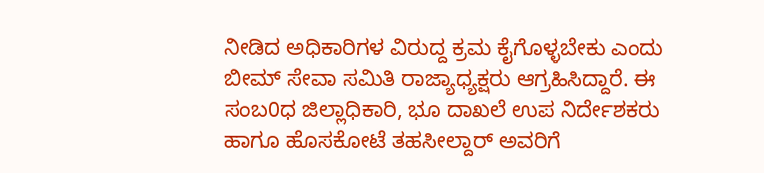ನೀಡಿದ ಅಧಿಕಾರಿಗಳ ವಿರುದ್ದ ಕ್ರಮ ಕೈಗೊಳ್ಳಬೇಕು ಎಂದು ಬೀಮ್ ಸೇವಾ ಸಮಿತಿ ರಾಜ್ಯಾಧ್ಯಕ್ಷರು ಆಗ್ರಹಿಸಿದ್ದಾರೆ. ಈ ಸಂಬ0ಧ ಜಿಲ್ಲಾಧಿಕಾರಿ, ಭೂ ದಾಖಲೆ ಉಪ ನಿರ್ದೇಶಕರು ಹಾಗೂ ಹೊಸಕೋಟೆ ತಹಸೀಲ್ದಾರ್ ಅವರಿಗೆ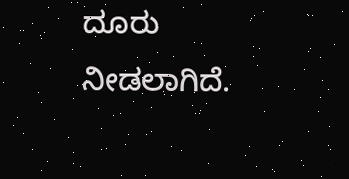ದೂರು ನೀಡಲಾಗಿದೆ.